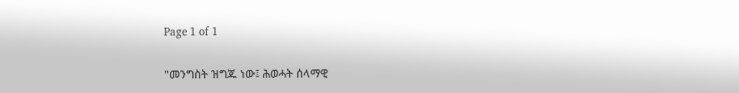Page 1 of 1

"መንግስት ዝግጁ ነው፤ ሕወሓት ሰላማዊ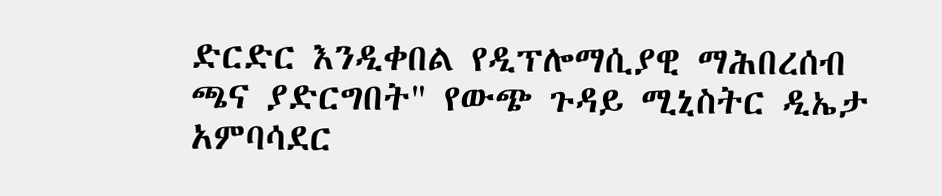ድርድር እንዲቀበል የዲፕሎማሲያዊ ማሕበረሰብ ጫና ያድርግበት" የውጭ ጉዳይ ሚኒስትር ዲኤታ አምባሳደር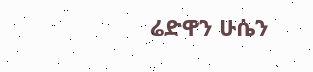ሬድዋን ሁሴን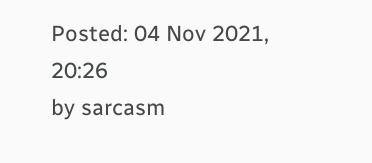Posted: 04 Nov 2021, 20:26
by sarcasm